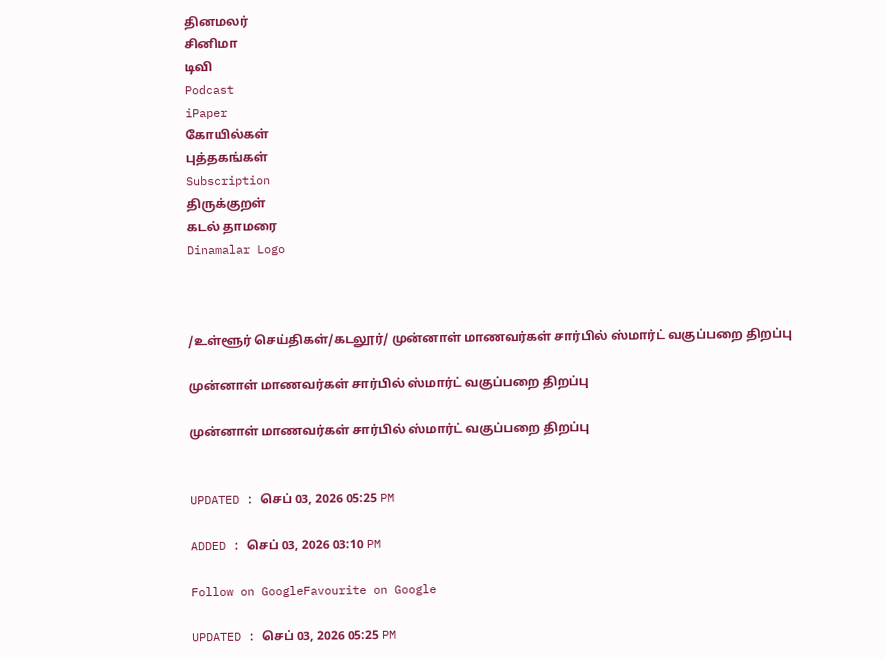தினமலர்
சினிமா
டிவி
Podcast
iPaper
கோயில்கள்
புத்தகங்கள்
Subscription
திருக்குறள்
கடல் தாமரை
Dinamalar Logo



/உள்ளூர் செய்திகள்/கடலூர்/ முன்னாள் மாணவர்கள் சார்பில் ஸ்மார்ட் வகுப்பறை திறப்பு

முன்னாள் மாணவர்கள் சார்பில் ஸ்மார்ட் வகுப்பறை திறப்பு

முன்னாள் மாணவர்கள் சார்பில் ஸ்மார்ட் வகுப்பறை திறப்பு


UPDATED : செப் 03, 2026 05:25 PM

ADDED : செப் 03, 2026 03:10 PM

Follow on GoogleFavourite on Google

UPDATED : செப் 03, 2026 05:25 PM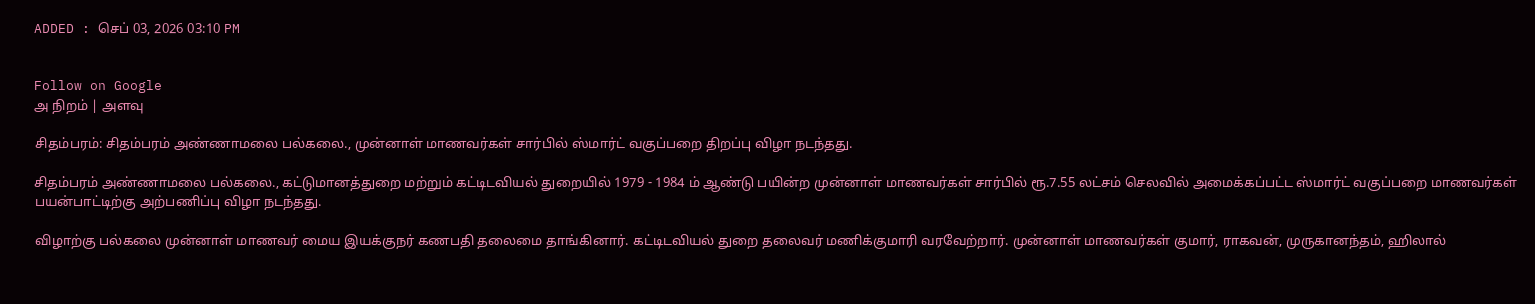ADDED : செப் 03, 2026 03:10 PM


Follow on Google
அ நிறம் | அளவு

சிதம்பரம்: சிதம்பரம் அண்ணாமலை பல்கலை., முன்னாள் மாணவர்கள் சார்பில் ஸ்மார்ட் வகுப்பறை திறப்பு விழா நடந்தது.

சிதம்பரம் அண்ணாமலை பல்கலை., கட்டுமானத்துறை மற்றும் கட்டிடவியல் துறையில் 1979 - 1984 ம் ஆண்டு பயின்ற முன்னாள் மாணவர்கள் சார்பில் ரூ.7.55 லட்சம் செலவில் அமைக்கப்பட்ட ஸ்மார்ட் வகுப்பறை மாணவர்கள் பயன்பாட்டிற்கு அற்பணிப்பு விழா நடந்தது.

விழாற்கு பல்கலை முன்னாள் மாணவர் மைய இயக்குநர் கணபதி தலைமை தாங்கினார். கட்டிடவியல் துறை தலைவர் மணிக்குமாரி வரவேற்றார். முன்னாள் மாணவர்கள் குமார், ராகவன், முருகானந்தம், ஹிலால்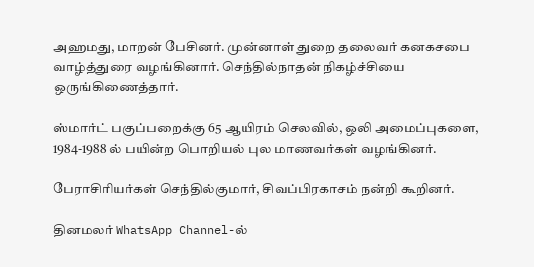அஹமது, மாறன் பேசினர். முன்னாள் துறை தலைவர் கனகசபை வாழ்த்துரை வழங்கினார். செந்தில்நாதன் நிகழ்ச்சியை ஒருங்கிணைத்தார்.

ஸ்மார்ட் பகுப்பறைக்கு 65 ஆயிரம் செலவில், ஒலி அமைப்புகளை, 1984-1988 ல் பயின்ற பொறியல் புல மாணவர்கள் வழங்கினர்.

பேராசிரியர்கள் செந்தில்குமார், சிவப்பிரகாசம் நன்றி கூறினர்.

தினமலர் WhatsApp Channel-ல்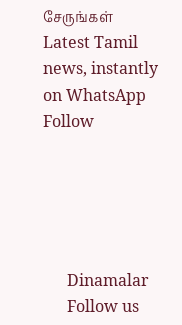சேருங்கள்
Latest Tamil news, instantly on WhatsApp
Follow





      Dinamalar
      Follow us